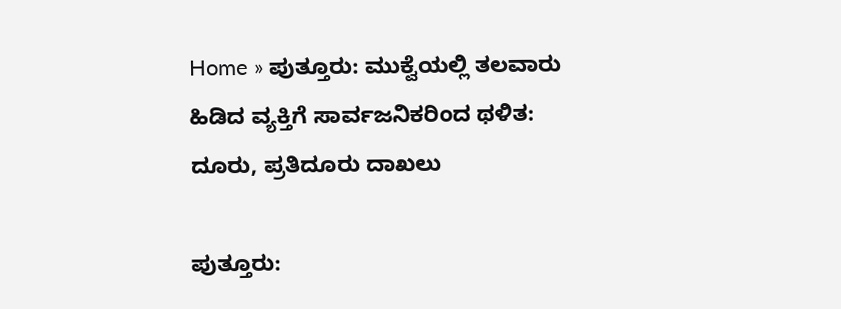Home » ಪುತ್ತೂರು: ಮುಕ್ವೆಯಲ್ಲಿ ತಲವಾರು ಹಿಡಿದ ವ್ಯಕ್ತಿಗೆ ಸಾರ್ವಜನಿಕರಿಂದ ಥಳಿತ: ದೂರು, ಪ್ರತಿದೂರು ದಾಖಲು

ಪುತ್ತೂರು: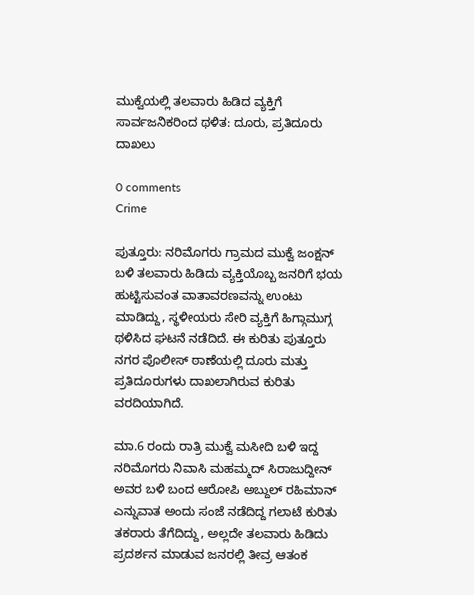ಮುಕ್ವೆಯಲ್ಲಿ ತಲವಾರು ಹಿಡಿದ ವ್ಯಕ್ತಿಗೆ ಸಾರ್ವಜನಿಕರಿಂದ ಥಳಿತ: ದೂರು, ಪ್ರತಿದೂರು ದಾಖಲು

0 comments
Crime

ಪುತ್ತೂರು: ನರಿಮೊಗರು ಗ್ರಾಮದ ಮುಕ್ವೆ ಜಂಕ್ಷನ್‌ ಬಳಿ ತಲವಾರು ಹಿಡಿದು ವ್ಯಕ್ತಿಯೊಬ್ಬ ಜನರಿಗೆ ಭಯ ಹುಟ್ಟಿಸುವಂತ ವಾತಾವರಣವನ್ನು ಉಂಟು ಮಾಡಿದ್ದು, ಸ್ಥಳೀಯರು ಸೇರಿ ವ್ಯಕ್ತಿಗೆ ಹಿಗ್ಗಾಮುಗ್ಗ ಥಳಿಸಿದ ಘಟನೆ ನಡೆದಿದೆ. ಈ ಕುರಿತು ಪುತ್ತೂರು ನಗರ ಪೊಲೀಸ್‌ ಠಾಣೆಯಲ್ಲಿ ದೂರು ಮತ್ತು ಪ್ರತಿದೂರುಗಳು ದಾಖಲಾಗಿರುವ ಕುರಿತು ವರದಿಯಾಗಿದೆ.

ಮಾ.6 ರಂದು ರಾತ್ರಿ ಮುಕ್ವೆ ಮಸೀದಿ ಬಳಿ ಇದ್ದ ನರಿಮೊಗರು ನಿವಾಸಿ ಮಹಮ್ಮದ್‌ ಸಿರಾಜುದ್ದೀನ್‌ ಅವರ ಬಳಿ ಬಂದ ಆರೋಪಿ ಅಬ್ದುಲ್‌ ರಹಿಮಾನ್‌ ಎನ್ನುವಾತ ಅಂದು ಸಂಜೆ ನಡೆದಿದ್ದ ಗಲಾಟೆ ಕುರಿತು ತಕರಾರು ತೆಗೆದಿದ್ದು, ಅಲ್ಲದೇ ತಲವಾರು ಹಿಡಿದು ಪ್ರದರ್ಶನ ಮಾಡುವ ಜನರಲ್ಲಿ ತೀವ್ರ ಆತಂಕ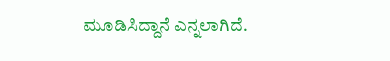ಮೂಡಿಸಿದ್ದಾನೆ ಎನ್ನಲಾಗಿದೆ.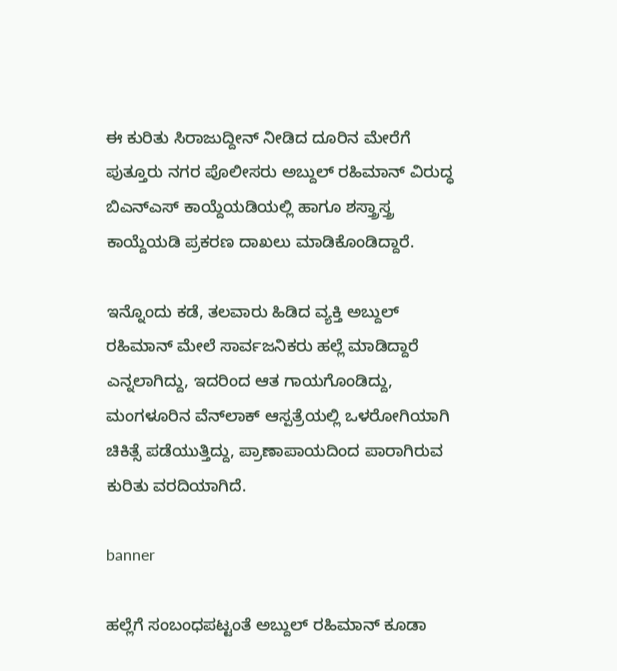ಈ ಕುರಿತು ಸಿರಾಜುದ್ದೀನ್‌ ನೀಡಿದ ದೂರಿನ ಮೇರೆಗೆ ಪುತ್ತೂರು ನಗರ ಪೊಲೀಸರು ಅಬ್ದುಲ್‌ ರಹಿಮಾನ್‌ ವಿರುದ್ಧ ಬಿಎನ್‌ಎಸ್‌ ಕಾಯ್ದೆಯಡಿಯಲ್ಲಿ ಹಾಗೂ ಶಸ್ತ್ರಾಸ್ತ್ರ ಕಾಯ್ದೆಯಡಿ ಪ್ರಕರಣ ದಾಖಲು ಮಾಡಿಕೊಂಡಿದ್ದಾರೆ.

ಇನ್ನೊಂದು ಕಡೆ, ತಲವಾರು ಹಿಡಿದ ವ್ಯಕ್ತಿ ಅಬ್ದುಲ್‌ ರಹಿಮಾನ್‌ ಮೇಲೆ ಸಾರ್ವಜನಿಕರು ಹಲ್ಲೆ ಮಾಡಿದ್ದಾರೆ ಎನ್ನಲಾಗಿದ್ದು, ಇದರಿಂದ ಆತ ಗಾಯಗೊಂಡಿದ್ದು, ಮಂಗಳೂರಿನ ವೆನ್‌ಲಾಕ್‌ ಆಸ್ಪತ್ರೆಯಲ್ಲಿ ಒಳರೋಗಿಯಾಗಿ ಚಿಕಿತ್ಸೆ ಪಡೆಯುತ್ತಿದ್ದು, ಪ್ರಾಣಾಪಾಯದಿಂದ ಪಾರಾಗಿರುವ ಕುರಿತು ವರದಿಯಾಗಿದೆ.

banner

ಹಲ್ಲೆಗೆ ಸಂಬಂಧಪಟ್ಟಂತೆ ಅಬ್ದುಲ್‌ ರಹಿಮಾನ್‌ ಕೂಡಾ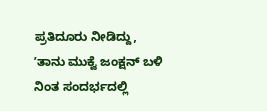ಪ್ರತಿದೂರು ನೀಡಿದ್ದು, ʼತಾನು ಮುಕ್ವೆ ಜಂಕ್ಷನ್‌ ಬಳಿ ನಿಂತ ಸಂದರ್ಭದಲ್ಲಿ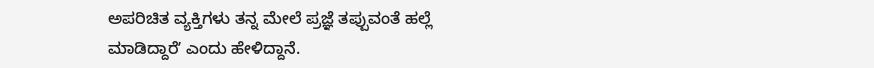ಅಪರಿಚಿತ ವ್ಯಕ್ತಿಗಳು ತನ್ನ ಮೇಲೆ ಪ್ರಜ್ಞೆ ತಪ್ಪುವಂತೆ ಹಲ್ಲೆ ಮಾಡಿದ್ದಾರೆʼ ಎಂದು ಹೇಳಿದ್ದಾನೆ.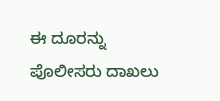ಈ ದೂರನ್ನು ಪೊಲೀಸರು ದಾಖಲು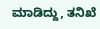ಮಾಡಿದ್ದು, ತನಿಖೆ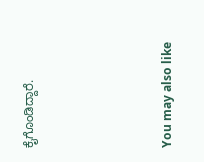ಕೈಗೊಂಡಿದ್ದಾರೆ.





You may also like